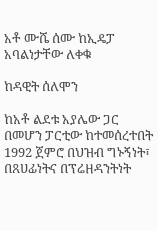አቶ ሙሼ ሰሙ ከኢዴፓ አባልነታቸው ለቀቁ

ከዳዊት ሰለሞን

ከአቶ ልደቱ አያሌው ጋር በመሆን ፓርቲው ከተመሰረተበት 1992 ጀምሮ በህዝብ ግኑኝነት፣ በጸሀፊነትና በፕሬዘዳንትነት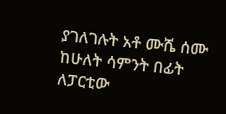ያገለገሉት አቶ ሙሼ ሰሙ ከሁለት ሳምንት በፊት ለፓርቲው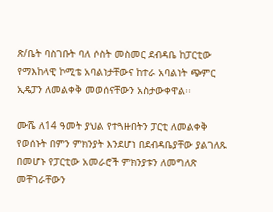ጽ/ቤት ባስገቡት ባለ ሶስት መስመር ደብዳቤ ከፓርቲው የማእከላዊ ኮሚቴ አባልነታቸውና ከተራ አባልነት ጭምር ኢዴፓን ለመልቀቅ መወሰናቸውን አስታውቀዋል፡፡

ሙሼ ለ14 ዓመት ያህል የተጓዙበትን ፓርቲ ለመልቀቅ የወሰኑት በምን ምክንያት እንደሆነ በደብዳቤያቸው ያልገለጹ በመሆኑ የፓርቲው አመራሮች ምክንያቱን ለመግለጽ መቸገራቸውን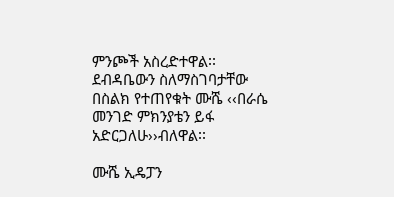ምንጮች አስረድተዋል፡፡ ደብዳቤውን ስለማስገባታቸው በስልክ የተጠየቁት ሙሼ ‹‹በራሴ መንገድ ምክንያቴን ይፋ አድርጋለሁ››ብለዋል፡፡

ሙሼ ኢዴፓን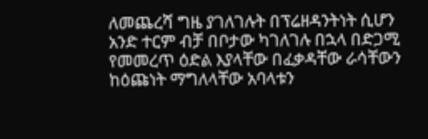ለመጨረሻ ግዜ ያገለገሉት በፕሬዘዳንትነት ሲሆን አንድ ተርም ብቻ በቦታው ካገለገሉ በኋላ በድጋሚ የመመረጥ ዕድል እያላቸው በፈቃዳቸው ራሳቸውን ከዕጩነት ማግለላቸው አባላቱን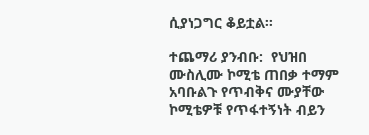ሲያነጋግር ቆይቷል፡፡

ተጨማሪ ያንብቡ:  የህዝበ ሙስሊሙ ኮሚቴ ጠበቃ ተማም አባቡልጉ የጥብቅና ሙያቸው ኮሚቴዎቹ የጥፋተኝነት ብይን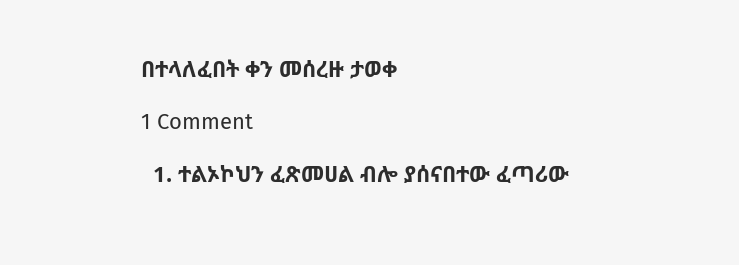በተላለፈበት ቀን መሰረዙ ታወቀ

1 Comment

  1. ተልኦኮህን ፈጽመሀል ብሎ ያሰናበተው ፈጣሪው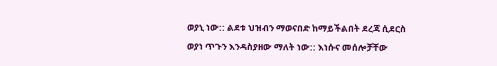ወያኒ ነው:: ልደቱ ህዝብን ማወናበድ ከማይችልበት ደረጃ ሲደርስ ወያነ ጥጉን እንዳስያዘው ማለት ነው:: እነሱና መሰሎቻቸው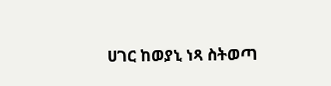ሀገር ከወያኒ ነጻ ስትወጣ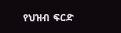የህዝብ ፍርድ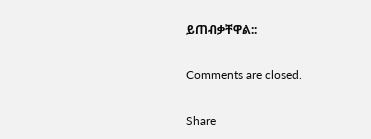ይጠብቃቸዋል::

Comments are closed.

Share